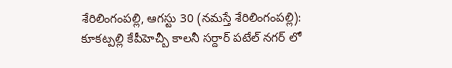శేరిలింగంపల్లి, ఆగస్టు 30 (నమస్తే శేరిలింగంపల్లి): కూకట్పల్లి కేపీహెచ్బీ కాలనీ సర్దార్ పటేల్ నగర్ లో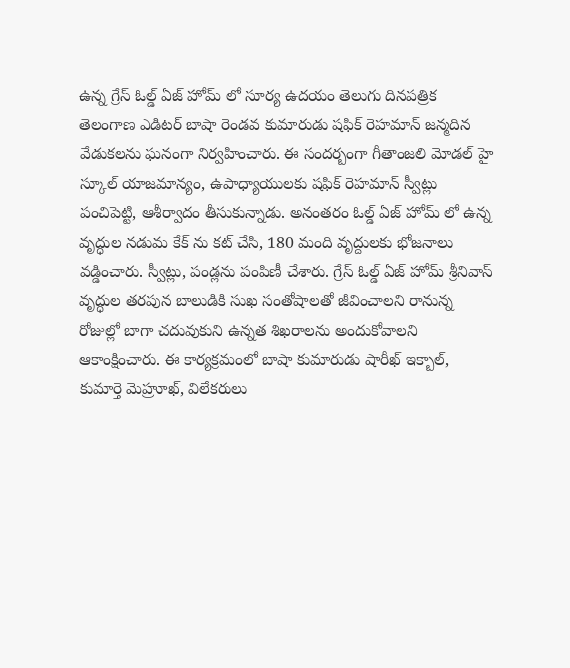ఉన్న గ్రేస్ ఓల్డ్ ఏజ్ హోమ్ లో సూర్య ఉదయం తెలుగు దినపత్రిక తెలంగాణ ఎడిటర్ బాషా రెండవ కుమారుడు షఫిక్ రెహమాన్ జన్మదిన వేడుకలను ఘనంగా నిర్వహించారు. ఈ సందర్బంగా గీతాంజలి మోడల్ హై స్కూల్ యాజమాన్యం, ఉపాధ్యాయులకు షఫిక్ రెహమాన్ స్వీట్లు పంచిపెట్టి, ఆశీర్వాదం తీసుకున్నాడు. అనంతరం ఓల్డ్ ఏజ్ హోమ్ లో ఉన్న వృద్ధుల నడుమ కేక్ ను కట్ చేసి, 180 మంది వృద్దులకు భోజనాలు వడ్డించారు. స్వీట్లు, పండ్లను పంపిణీ చేశారు. గ్రేస్ ఓల్డ్ ఏజ్ హోమ్ శ్రీనివాస్ వృద్ధుల తరపున బాలుడికి సుఖ సంతోషాలతో జీవించాలని రానున్న రోజుల్లో బాగా చదువుకుని ఉన్నత శిఖరాలను అందుకోవాలని ఆకాంక్షించారు. ఈ కార్యక్రమంలో బాషా కుమారుడు షారీఖ్ ఇక్బాల్, కుమార్తె మెహ్రూఖ్, విలేకరులు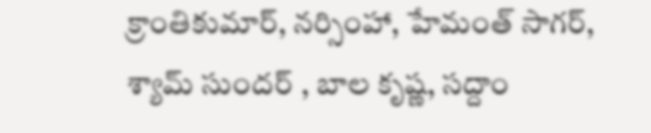క్రాంతికుమార్, నర్సింహా, హేమంత్ సాగర్, శ్యామ్ సుందర్ , బాల కృష్ణ, సద్దాం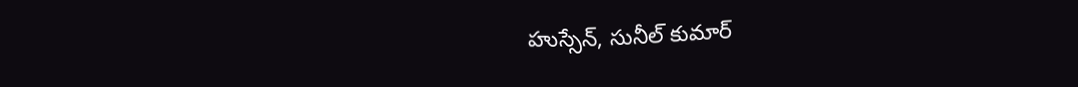హుస్సేన్, సునీల్ కుమార్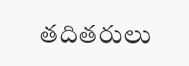తదితరులు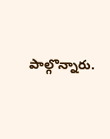పాల్గొన్నారు.